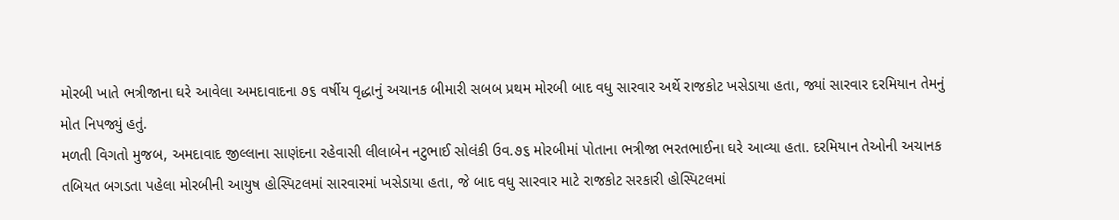મોરબી ખાતે ભત્રીજાના ઘરે આવેલા અમદાવાદના ૭૬ વર્ષીય વૃદ્ધાનું અચાનક બીમારી સબબ પ્રથમ મોરબી બાદ વધુ સારવાર અર્થે રાજકોટ ખસેડાયા હતા, જ્યાં સારવાર દરમિયાન તેમનું મોત નિપજ્યું હતું.
મળતી વિગતો મુજબ, અમદાવાદ જીલ્લાના સાણંદના રહેવાસી લીલાબેન નટુભાઈ સોલંકી ઉવ.૭૬ મોરબીમાં પોતાના ભત્રીજા ભરતભાઈના ઘરે આવ્યા હતા. દરમિયાન તેઓની અચાનક તબિયત બગડતા પહેલા મોરબીની આયુષ હોસ્પિટલમાં સારવારમાં ખસેડાયા હતા, જે બાદ વધુ સારવાર માટે રાજકોટ સરકારી હોસ્પિટલમાં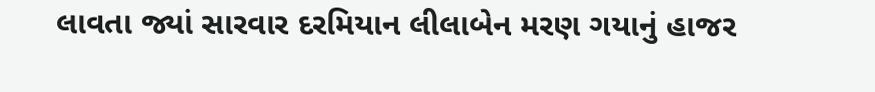લાવતા જ્યાં સારવાર દરમિયાન લીલાબેન મરણ ગયાનું હાજર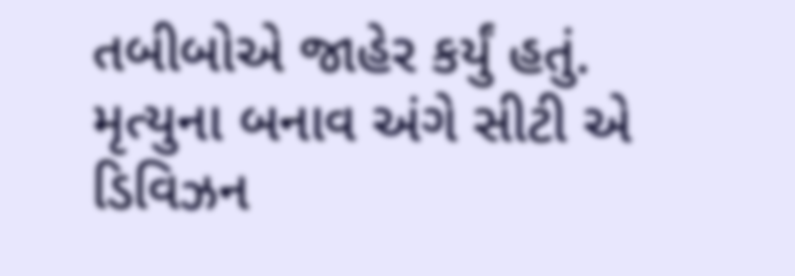તબીબોએ જાહેર કર્યું હતું. મૃત્યુના બનાવ અંગે સીટી એ ડિવિઝન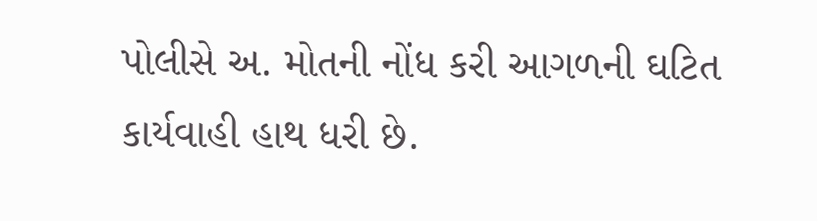પોલીસે અ. મોતની નોંધ કરી આગળની ઘટિત કાર્યવાહી હાથ ધરી છે.